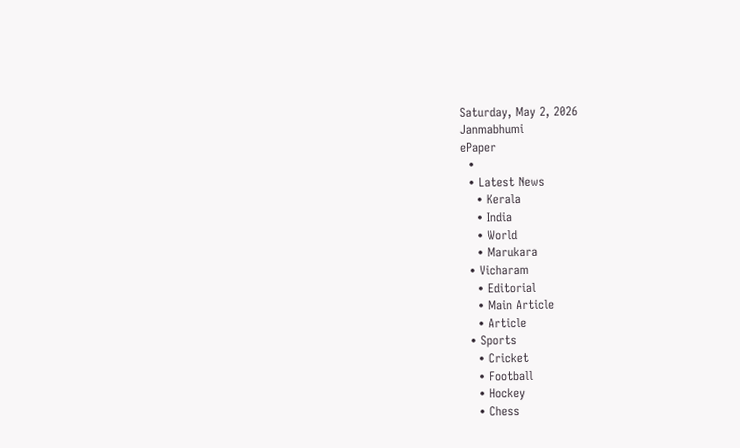Saturday, May 2, 2026
Janmabhumi
ePaper
  •
  • Latest News
    • Kerala
    • India
    • World
    • Marukara
  • Vicharam
    • Editorial
    • Main Article
    • Article
  • Sports
    • Cricket
    • Football
    • Hockey
    • Chess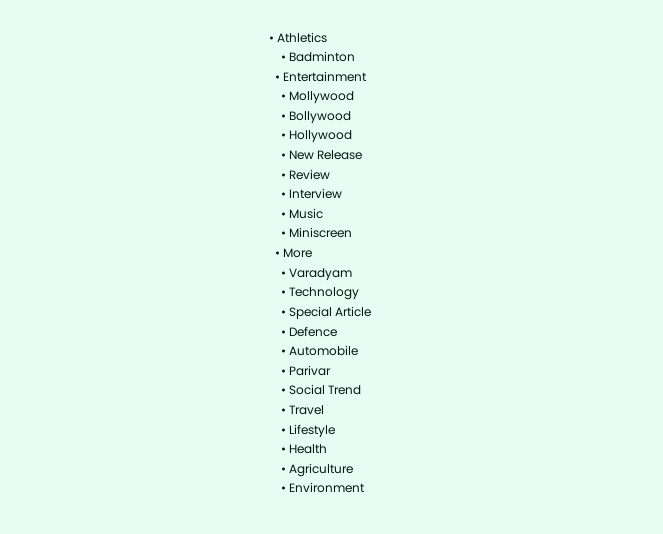• Athletics
    • Badminton
  • Entertainment
    • Mollywood
    • Bollywood
    • Hollywood
    • New Release
    • Review
    • Interview
    • Music
    • Miniscreen
  • More
    • Varadyam
    • Technology
    • Special Article
    • Defence
    • Automobile
    • Parivar
    • Social Trend
    • Travel
    • Lifestyle
    • Health
    • Agriculture
    • Environment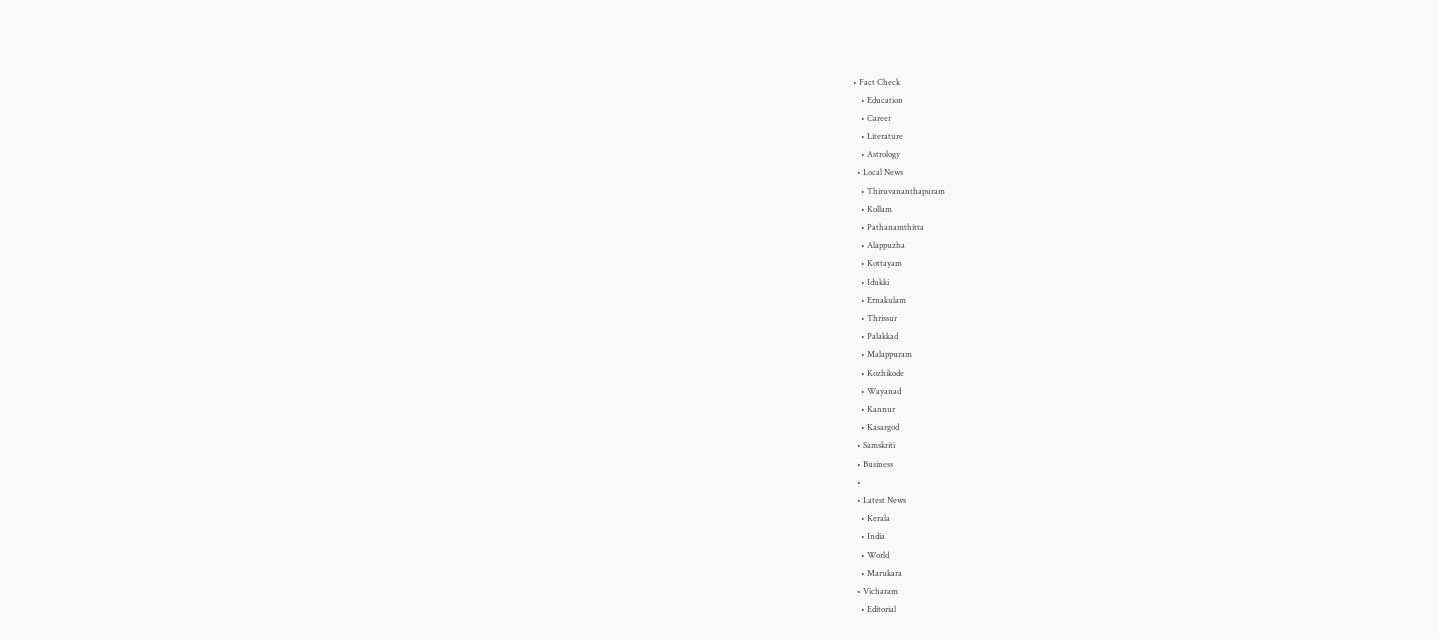• Fact Check
    • Education
    • Career
    • Literature
    • Astrology
  • Local News
    • Thiruvananthapuram
    • Kollam
    • Pathanamthitta
    • Alappuzha
    • Kottayam
    • Idukki
    • Ernakulam
    • Thrissur
    • Palakkad
    • Malappuram
    • Kozhikode
    • Wayanad
    • Kannur
    • Kasargod
  • Samskriti
  • Business
  •
  • Latest News
    • Kerala
    • India
    • World
    • Marukara
  • Vicharam
    • Editorial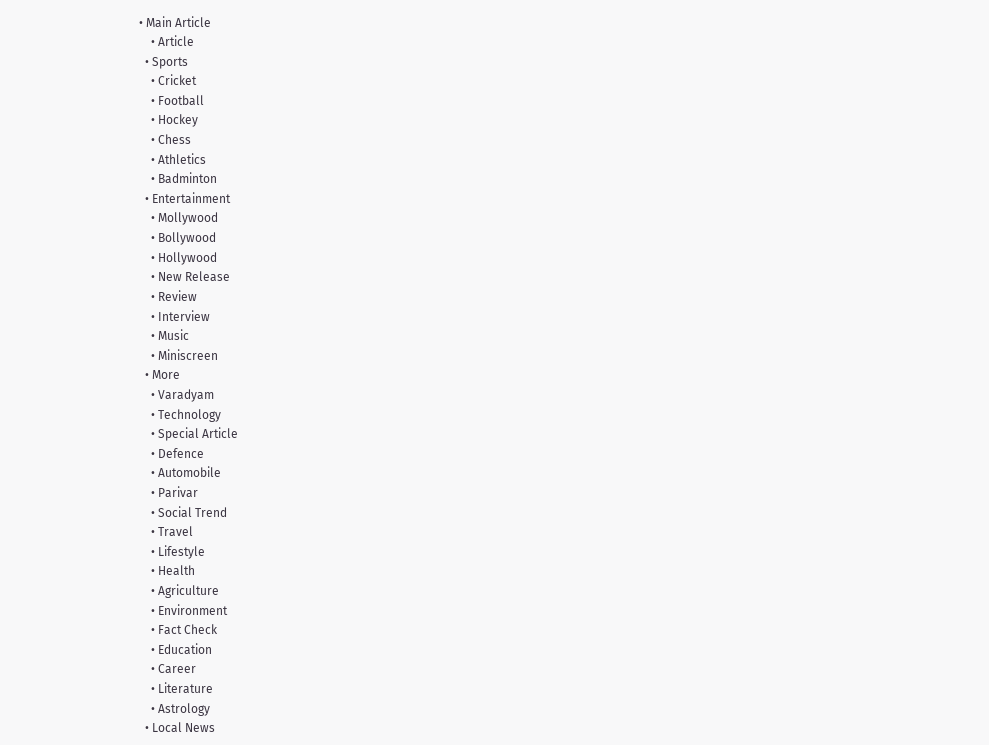• Main Article
    • Article
  • Sports
    • Cricket
    • Football
    • Hockey
    • Chess
    • Athletics
    • Badminton
  • Entertainment
    • Mollywood
    • Bollywood
    • Hollywood
    • New Release
    • Review
    • Interview
    • Music
    • Miniscreen
  • More
    • Varadyam
    • Technology
    • Special Article
    • Defence
    • Automobile
    • Parivar
    • Social Trend
    • Travel
    • Lifestyle
    • Health
    • Agriculture
    • Environment
    • Fact Check
    • Education
    • Career
    • Literature
    • Astrology
  • Local News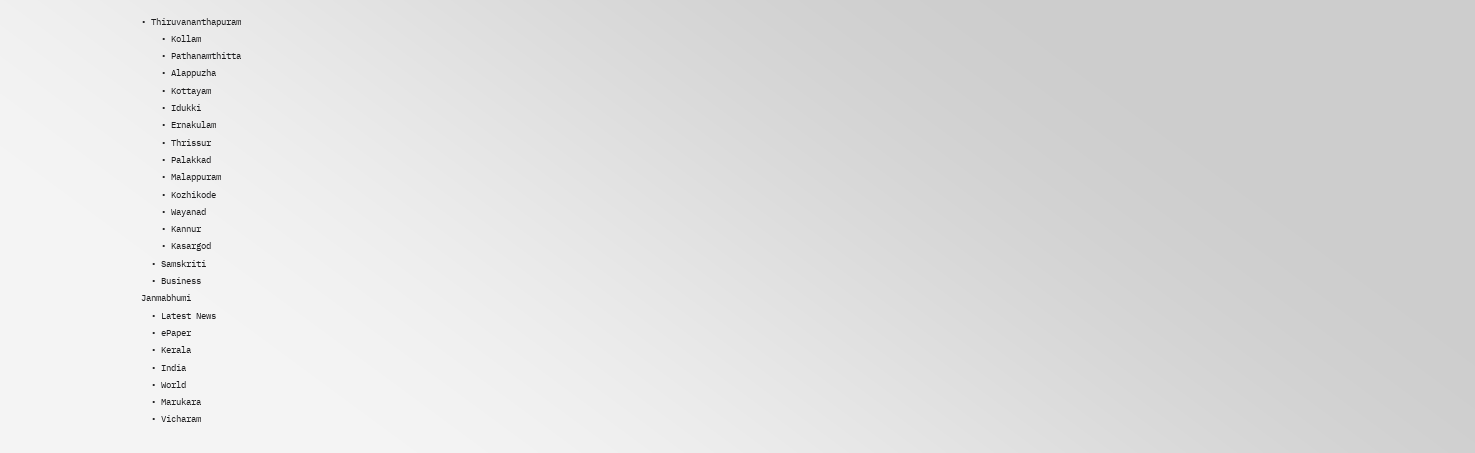• Thiruvananthapuram
    • Kollam
    • Pathanamthitta
    • Alappuzha
    • Kottayam
    • Idukki
    • Ernakulam
    • Thrissur
    • Palakkad
    • Malappuram
    • Kozhikode
    • Wayanad
    • Kannur
    • Kasargod
  • Samskriti
  • Business
Janmabhumi
  • Latest News
  • ePaper
  • Kerala
  • India
  • World
  • Marukara
  • Vicharam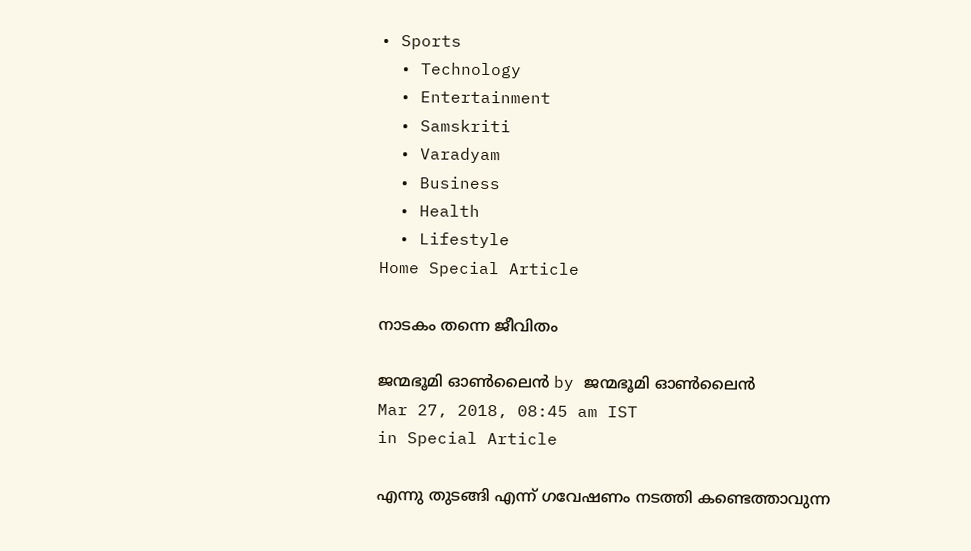• Sports
  • Technology
  • Entertainment
  • Samskriti
  • Varadyam
  • Business
  • Health
  • Lifestyle
Home Special Article

നാടകം തന്നെ ജീവിതം

ജന്മഭൂമി ഓണ്‍ലൈന്‍ by ജന്മഭൂമി ഓണ്‍ലൈന്‍
Mar 27, 2018, 08:45 am IST
in Special Article

എന്നു തുടങ്ങി എന്ന് ഗവേഷണം നടത്തി കണ്ടെത്താവുന്ന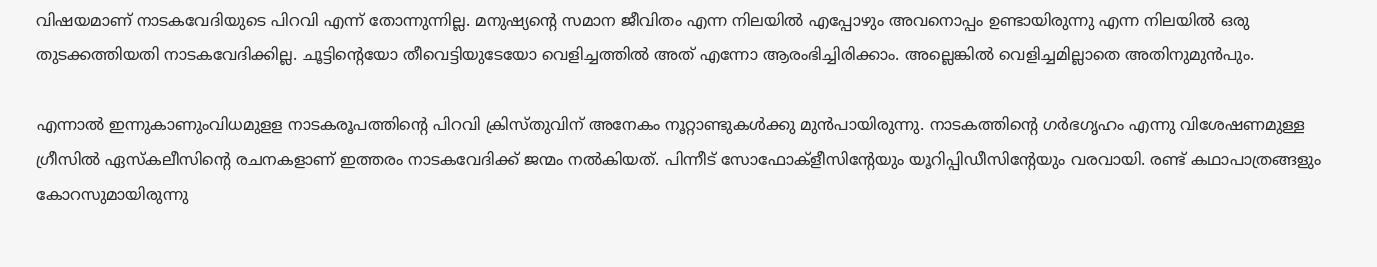വിഷയമാണ് നാടകവേദിയുടെ പിറവി എന്ന് തോന്നുന്നില്ല. മനുഷ്യന്റെ സമാന ജീവിതം എന്ന നിലയില്‍ എപ്പോഴും അവനൊപ്പം ഉണ്ടായിരുന്നു എന്ന നിലയില്‍ ഒരു തുടക്കത്തിയതി നാടകവേദിക്കില്ല. ചൂട്ടിന്റെയോ തീവെട്ടിയുടേയോ വെളിച്ചത്തില്‍ അത് എന്നോ ആരംഭിച്ചിരിക്കാം. അല്ലെങ്കില്‍ വെളിച്ചമില്ലാതെ അതിനുമുന്‍പും.

എന്നാല്‍ ഇന്നുകാണുംവിധമുളള നാടകരൂപത്തിന്റെ പിറവി ക്രിസ്തുവിന് അനേകം നൂറ്റാണ്ടുകള്‍ക്കു മുന്‍പായിരുന്നു. നാടകത്തിന്റെ ഗര്‍ഭഗൃഹം എന്നു വിശേഷണമുള്ള ഗ്രീസില്‍ ഏസ്‌കലീസിന്റെ രചനകളാണ് ഇത്തരം നാടകവേദിക്ക് ജന്മം നല്‍കിയത്. പിന്നീട് സോഫോക്‌ളീസിന്റേയും യൂറിപ്പിഡീസിന്റേയും വരവായി. രണ്ട് കഥാപാത്രങ്ങളും കോറസുമായിരുന്നു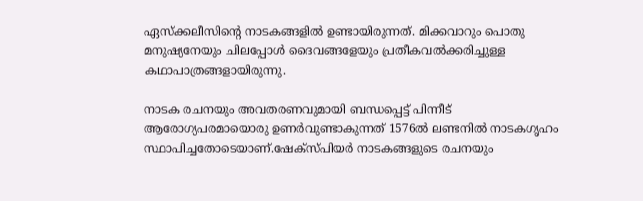ഏസ്‌ക്കലീസിന്റെ നാടകങ്ങളില്‍ ഉണ്ടായിരുന്നത്. മിക്കവാറും പൊതു മനുഷ്യനേയും ചിലപ്പോള്‍ ദൈവങ്ങളേയും പ്രതീകവല്‍ക്കരിച്ചുള്ള കഥാപാത്രങ്ങളായിരുന്നു.

നാടക രചനയും അവതരണവുമായി ബന്ധപ്പെട്ട് പിന്നീട് ആരോഗ്യപരമായൊരു ഉണര്‍വുണ്ടാകുന്നത് 1576ല്‍ ലണ്ടനില്‍ നാടകഗൃഹം സ്ഥാപിച്ചതോടെയാണ്.ഷേക്‌സ്പിയര്‍ നാടകങ്ങളുടെ രചനയും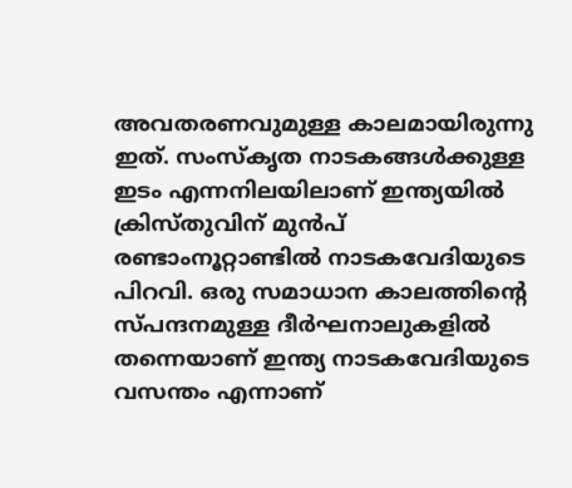അവതരണവുമുള്ള കാലമായിരുന്നു ഇത്. സംസ്കൃത നാടകങ്ങള്‍ക്കുള്ള ഇടം എന്നനിലയിലാണ് ഇന്ത്യയില്‍ ക്രിസ്തുവിന് മുന്‍പ് രണ്ടാംനൂറ്റാണ്ടില്‍ നാടകവേദിയുടെ പിറവി. ഒരു സമാധാന കാലത്തിന്റെ സ്പന്ദനമുള്ള ദീര്‍ഘനാലുകളില്‍ തന്നെയാണ് ഇന്ത്യ നാടകവേദിയുടെ വസന്തം എന്നാണ്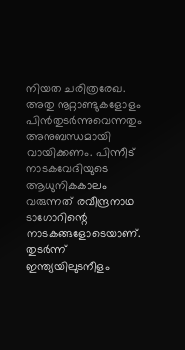നിയത ചരിത്രരേഖ. അതു നൂറ്റാണ്ടുകളോളം പിന്‍തുടര്‍ന്നുവെന്നതും അനുബന്ധമായി വായിക്കണം. പിന്നീട് നാടകവേദിയുടെ ആധുനികകാലം വരുന്നത് രവീന്ദ്രനാഥ ടാഗോറിന്റെ നാടകങ്ങളോടെയാണ്. തുടര്‍ന്ന് ഇന്ത്യയിലുടനീളം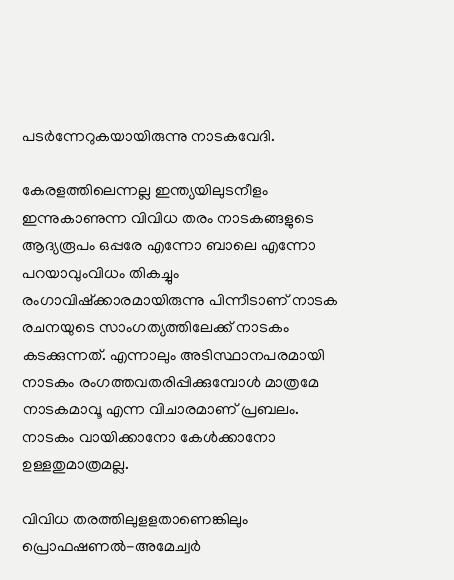പടര്‍ന്നേറുകയായിരുന്നു നാടകവേദി.

കേരളത്തിലെന്നല്ല ഇന്ത്യയിലുടനീളം ഇന്നുകാണുന്ന വിവിധ തരം നാടകങ്ങളുടെ ആദ്യരൂപം ഒപ്പരേ എന്നോ ബാലെ എന്നോ പറയാവുംവിധം തികച്ചും രംഗാവിഷ്‌ക്കാരമായിരുന്നു പിന്നീടാണ് നാടക രചനയുടെ സാംഗത്യത്തിലേക്ക് നാടകം കടക്കുന്നത്. എന്നാലും അടിസ്ഥാനപരമായി നാടകം രംഗത്തവതരിപ്പിക്കുമ്പോള്‍ മാത്രമേ നാടകമാവൂ എന്ന വിചാരമാണ് പ്രബലം. നാടകം വായിക്കാനോ കേള്‍ക്കാനോ ഉള്ളതുമാത്രമല്ല.

വിവിധ തരത്തിലുളളതാണെങ്കിലും പ്രൊഫഷണല്‍-അമേച്വര്‍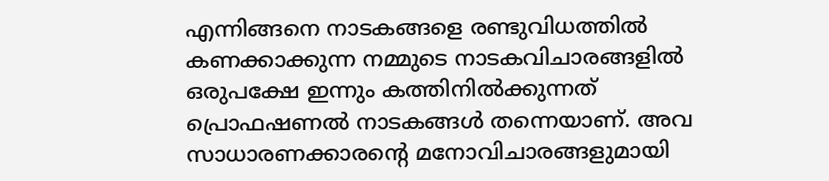എന്നിങ്ങനെ നാടകങ്ങളെ രണ്ടുവിധത്തില്‍ കണക്കാക്കുന്ന നമ്മുടെ നാടകവിചാരങ്ങളില്‍ ഒരുപക്ഷേ ഇന്നും കത്തിനില്‍ക്കുന്നത് പ്രൊഫഷണല്‍ നാടകങ്ങള്‍ തന്നെയാണ്. അവ സാധാരണക്കാരന്റെ മനോവിചാരങ്ങളുമായി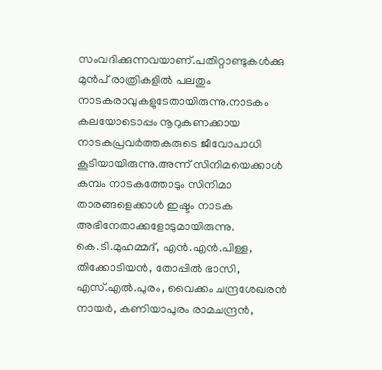സംവദിക്കുന്നവയാണ്.പതിറ്റാണ്ടുകള്‍ക്കു മുന്‍പ് രാത്രികളില്‍ പലതും നാടകരാവുകളുടേതായിരുന്നു.നാടകം കലയോടൊപ്പം നൂറുകണക്കായ നാടകപ്രവര്‍ത്തകരുടെ ജീവോപാധി കൂടിയായിരുന്നു.അന്ന് സിനിമയെക്കാള്‍ കമ്പം നാടകത്തോടും സിനിമാ താരങ്ങളെക്കാള്‍ ഇഷ്ടം നാടക അഭിനേതാക്കളോടുമായിരുന്നു. കെ.ടി.മുഹമ്മദ്, എന്‍.എന്‍.പിള്ള, തിക്കോടിയന്‍, തോപ്പില്‍ ഭാസി, എസ്.എല്‍.പുരം, വൈക്കം ചന്ദ്രശേഖരന്‍ നായര്‍, കണിയാപുരം രാമചന്ദ്രന്‍,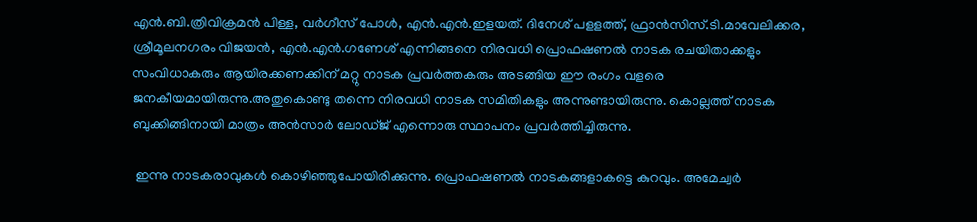എന്‍.ബി.ത്രിവിക്രമന്‍ പിള്ള, വര്‍ഗീസ് പോള്‍, എന്‍.എന്‍.ഇളയത്. ദിനേശ് പളളത്ത്, ഫ്രാന്‍സിസ്.ടി.മാവേലിക്കര, ശ്രീമൂലനഗരം വിജയന്‍, എന്‍.എന്‍.ഗണേശ് എന്നിങ്ങനെ നിരവധി പ്രൊഫഷണല്‍ നാടക രചയിതാക്കളും സംവിധാകരും ആയിരക്കണക്കിന് മറ്റു നാടക പ്രവര്‍ത്തകരും അടങ്ങിയ ഈ രംഗം വളരെ ജനകീയമായിരുന്നു.അതുകൊണ്ടു തന്നെ നിരവധി നാടക സമിതികളും അന്നുണ്ടായിരുന്നു. കൊല്ലത്ത് നാടക ബുക്കിങ്ങിനായി മാത്രം അന്‍സാര്‍ ലോഡ്ജ് എന്നൊരു സ്ഥാപനം പ്രവര്‍ത്തിച്ചിരുന്നു.

 ഇന്നു നാടകരാവുകള്‍ കൊഴിഞ്ഞുപോയിരിക്കുന്നു. പ്രൊഫഷണല്‍ നാടകങ്ങളാകട്ടെ കുറവും. അമേച്വര്‍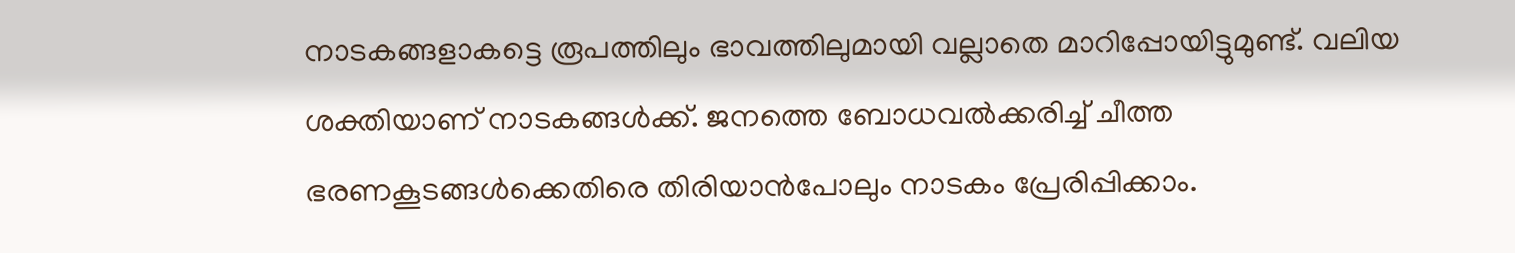നാടകങ്ങളാകട്ടെ രൂപത്തിലും ഭാവത്തിലുമായി വല്ലാതെ മാറിപ്പോയിട്ടുമുണ്ട്. വലിയ ശക്തിയാണ് നാടകങ്ങള്‍ക്ക്. ജനത്തെ ബോധവല്‍ക്കരിച്ച് ചീത്ത ഭരണകൂടങ്ങള്‍ക്കെതിരെ തിരിയാന്‍പോലും നാടകം പ്രേരിപ്പിക്കാം.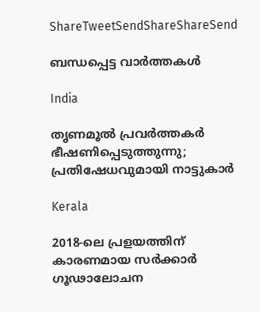ShareTweetSendShareShareSend

ബന്ധപ്പെട്ട വാര്‍ത്തകള്‍

India

തൃണമൂൽ പ്രവർത്തകർ ഭീഷണിപ്പെടുത്തുന്നു; പ്രതിഷേധവുമായി നാട്ടുകാർ

Kerala

2018-ലെ പ്രളയത്തിന് കാരണമായ സര്‍ക്കാര്‍ ഗൂഢാലോചന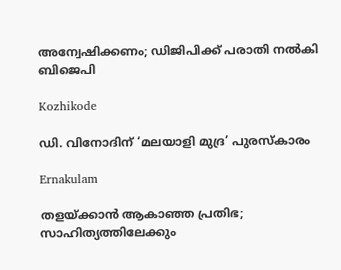അന്വേഷിക്കണം; ഡിജിപിക്ക് പരാതി നല്‍കി ബിജെപി

Kozhikode

ഡി. വിനോദിന് ‘മലയാളി മുദ്ര’ പുരസ്‌കാരം

Ernakulam

തളയ്‌ക്കാന്‍ ആകാഞ്ഞ പ്രതിഭ; സാഹിത്യത്തിലേക്കും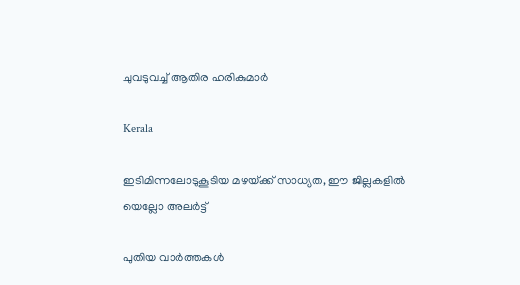ചുവടുവച്ച് ആതിര ഹരികുമാര്‍

Kerala

ഇടിമിന്നലോടുകൂടിയ മഴയ്‌ക്ക് സാധ്യത, ഈ ജില്ലകളിൽ യെല്ലോ അലർട്ട്

പുതിയ വാര്‍ത്തകള്‍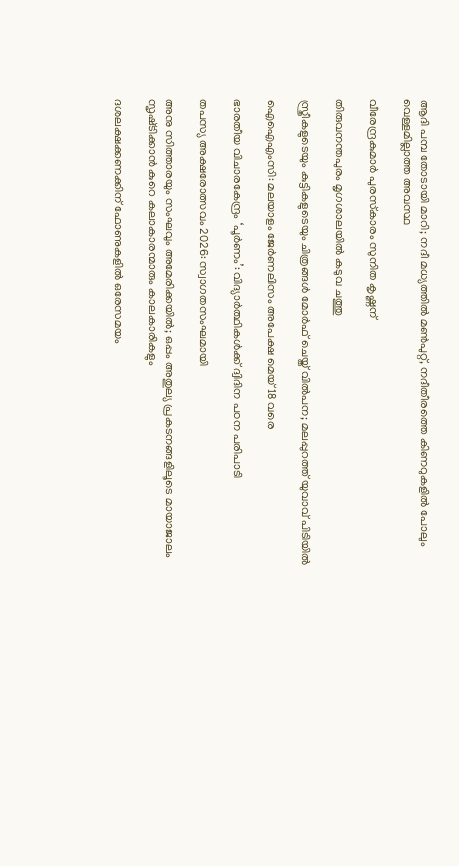ആദി പമ്പ തോടായി മാറി; നദീ മധ്യത്തില്‍ മണ്‍പുറ്റ്, നദീതീരത്തെ കിണറുകളില്‍ പോലും വെള്ളമില്ലാത്ത അവസ്ഥ

വീരേന്ദ്രകുമാര്‍ പുരസ്‌കാരം സുനിത കൃഷ്ണന്

തിരുവനന്തപുരം മൃഗശാലയില്‍ കടുവ ചത്തു

സ്ത്രീകളുടെയും കുട്ടികളുടെയും ചിത്രങ്ങൾ മോർഫ് ചെയ്ത് വിൽപന; മലപ്പുറത്ത് യുവാവ് പിടിയിൽ

ഐഐഎംസി: മലയാളം ജേര്‍ണലിസം അപേക്ഷ മെയ് 18 വരെ

ഭാരതീയ വിചാരകേന്ദ്രം ‘പൂര്‍ണം’: വിദ്യാര്‍ത്ഥികള്‍ക്ക് ദ്വിദിന പഠന പരിപാടി

തപസ്യ അക്ഷരോത്സവം 2026: സ്വാഗതസംഘമായി

അനു സിത്താരയും സംഘവും അമേരിക്കയിൽ; ഒപ്പം അതുല്യ പ്രകടനങ്ങളിലൂടെ മായാജാലം സൃഷ്‌ടിക്കാൻ കുറെ കലാകാരന്മാരും കാലകാരികളും

ദശലക്ഷക്കണക്കിന് ഫോണുകളിൽ ഒരേസമയം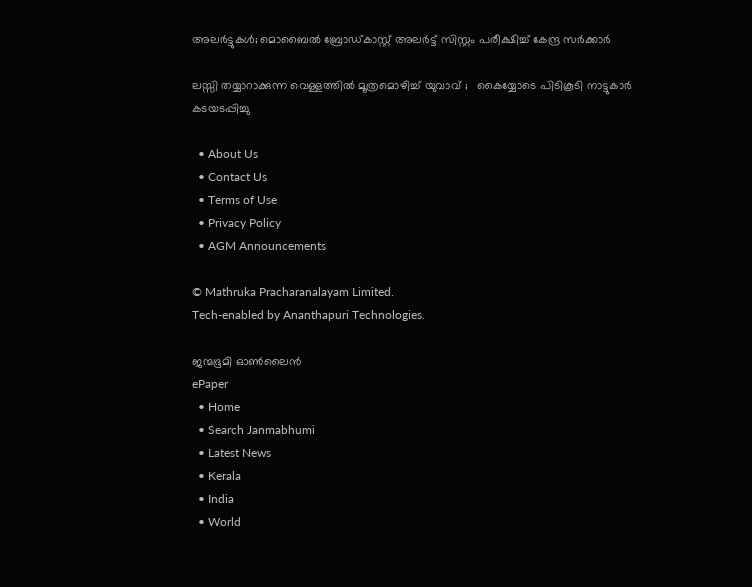അലർട്ടുകൾ; മൊബൈൽ ബ്രോഡ്കാസ്റ്റ് അലർട്ട് സിസ്റ്റം പരീക്ഷിച്ച് കേന്ദ്ര സർക്കാർ

ലസ്സി തയ്യാറാക്കുന്ന വെള്ളത്തിൽ മൂത്രമൊഴിച്ച് യുവാവ് ;   കൈയ്യോടെ പിടികൂടി നാട്ടുകാർ കടയടപ്പിച്ചു

  • About Us
  • Contact Us
  • Terms of Use
  • Privacy Policy
  • AGM Announcements

© Mathruka Pracharanalayam Limited.
Tech-enabled by Ananthapuri Technologies.

ജന്മഭൂമി ഓണ്‍ലൈന്‍
ePaper
  • Home
  • Search Janmabhumi
  • Latest News
  • Kerala
  • India
  • World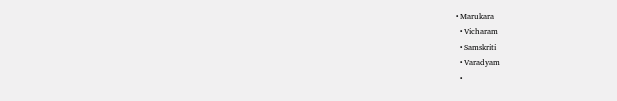• Marukara
  • Vicharam
  • Samskriti
  • Varadyam
  •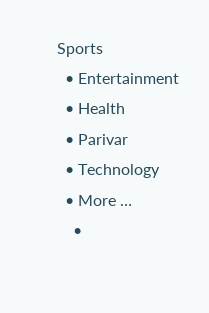Sports
  • Entertainment
  • Health
  • Parivar
  • Technology
  • More …
    •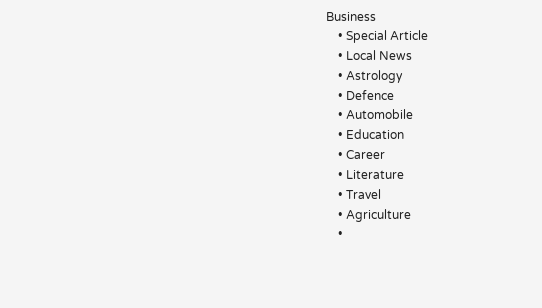Business
    • Special Article
    • Local News
    • Astrology
    • Defence
    • Automobile
    • Education
    • Career
    • Literature
    • Travel
    • Agriculture
    •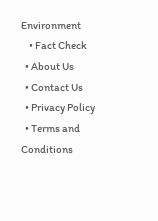Environment
    • Fact Check
  • About Us
  • Contact Us
  • Privacy Policy
  • Terms and Conditions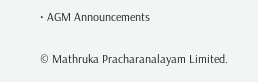• AGM Announcements

© Mathruka Pracharanalayam Limited.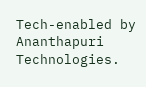Tech-enabled by Ananthapuri Technologies.